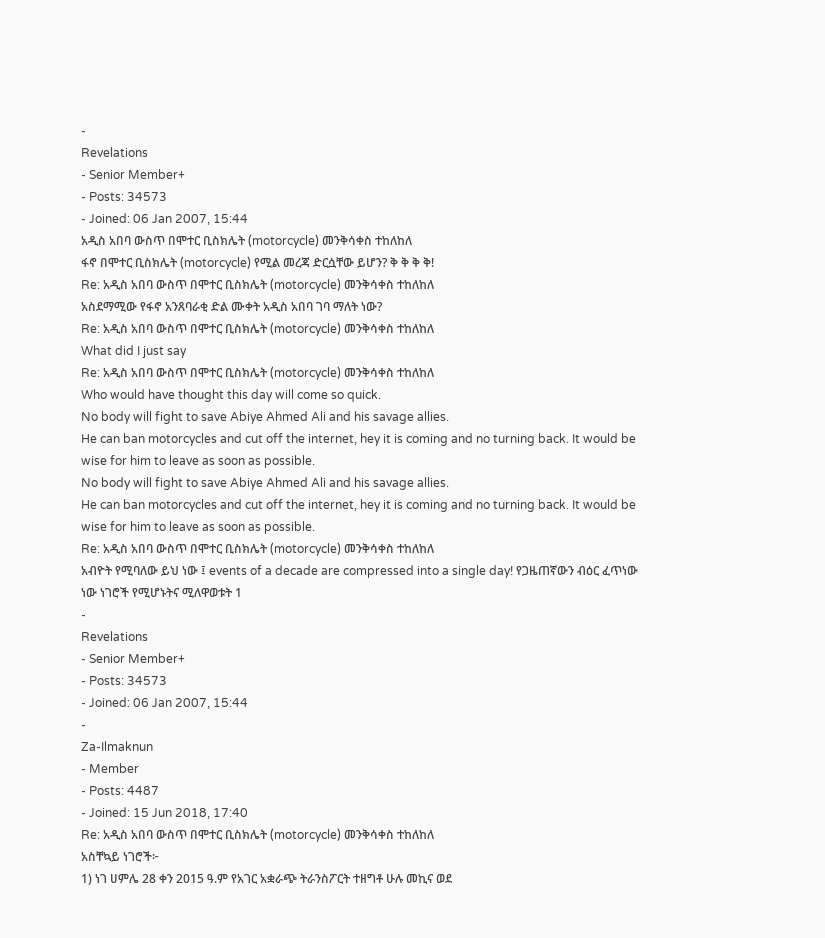-
Revelations
- Senior Member+
- Posts: 34573
- Joined: 06 Jan 2007, 15:44
አዲስ አበባ ውስጥ በሞተር ቢስክሌት (motorcycle) መንቅሳቀስ ተከለከለ
ፋኖ በሞተር ቢስክሌት (motorcycle) የሚል መረጃ ድርሷቸው ይሆን? ቅ ቅ ቅ ቅ!
Re: አዲስ አበባ ውስጥ በሞተር ቢስክሌት (motorcycle) መንቅሳቀስ ተከለከለ
አስደማሚው የፋኖ አንጸባራቂ ድል ሙቀት አዲስ አበባ ገባ ማለት ነው?
Re: አዲስ አበባ ውስጥ በሞተር ቢስክሌት (motorcycle) መንቅሳቀስ ተከለከለ
What did I just say
Re: አዲስ አበባ ውስጥ በሞተር ቢስክሌት (motorcycle) መንቅሳቀስ ተከለከለ
Who would have thought this day will come so quick.
No body will fight to save Abiye Ahmed Ali and his savage allies.
He can ban motorcycles and cut off the internet, hey it is coming and no turning back. It would be wise for him to leave as soon as possible.
No body will fight to save Abiye Ahmed Ali and his savage allies.
He can ban motorcycles and cut off the internet, hey it is coming and no turning back. It would be wise for him to leave as soon as possible.
Re: አዲስ አበባ ውስጥ በሞተር ቢስክሌት (motorcycle) መንቅሳቀስ ተከለከለ
አብዮት የሚባለው ይህ ነው ፤ events of a decade are compressed into a single day! የጋዜጠኛውን ብዕር ፈጥነው ነው ነገሮች የሚሆኑትና ሚለዋወቱት 1
-
Revelations
- Senior Member+
- Posts: 34573
- Joined: 06 Jan 2007, 15:44
-
Za-Ilmaknun
- Member
- Posts: 4487
- Joined: 15 Jun 2018, 17:40
Re: አዲስ አበባ ውስጥ በሞተር ቢስክሌት (motorcycle) መንቅሳቀስ ተከለከለ
አስቸኳይ ነገሮች፦
1) ነገ ሀምሌ 28 ቀን 2015 ዓ.ም የአገር አቋራጭ ትራንስፖርት ተዘግቶ ሁሉ መኪና ወደ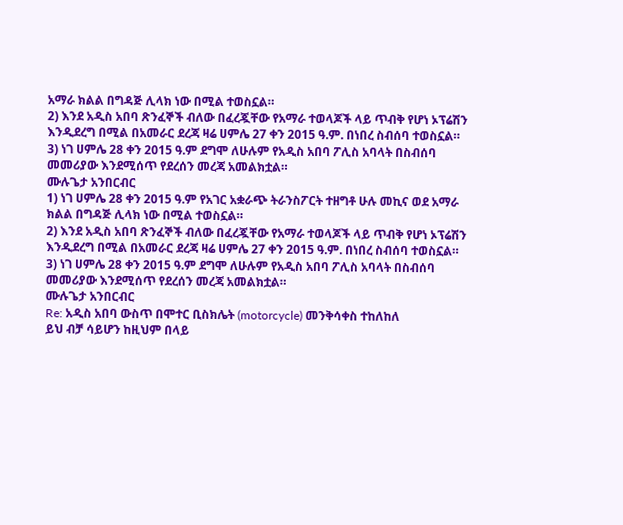አማራ ክልል በግዳጅ ሊላክ ነው በሚል ተወስኗል።
2) እንደ አዲስ አበባ ጽንፈኞች ብለው በፈረጇቸው የአማራ ተወላጆች ላይ ጥብቅ የሆነ ኦፕሬሽን እንዲደረግ በሚል በአመራር ደረጃ ዛሬ ሀምሌ 27 ቀን 2015 ዓ.ም. በነበረ ስብሰባ ተወስኗል።
3) ነገ ሀምሌ 28 ቀን 2015 ዓ.ም ደግሞ ለሁሉም የአዲስ አበባ ፖሊስ አባላት በስብሰባ መመሪያው እንደሚሰጥ የደረሰን መረጃ አመልክቷል።
ሙሉጌታ አንበርብር
1) ነገ ሀምሌ 28 ቀን 2015 ዓ.ም የአገር አቋራጭ ትራንስፖርት ተዘግቶ ሁሉ መኪና ወደ አማራ ክልል በግዳጅ ሊላክ ነው በሚል ተወስኗል።
2) እንደ አዲስ አበባ ጽንፈኞች ብለው በፈረጇቸው የአማራ ተወላጆች ላይ ጥብቅ የሆነ ኦፕሬሽን እንዲደረግ በሚል በአመራር ደረጃ ዛሬ ሀምሌ 27 ቀን 2015 ዓ.ም. በነበረ ስብሰባ ተወስኗል።
3) ነገ ሀምሌ 28 ቀን 2015 ዓ.ም ደግሞ ለሁሉም የአዲስ አበባ ፖሊስ አባላት በስብሰባ መመሪያው እንደሚሰጥ የደረሰን መረጃ አመልክቷል።
ሙሉጌታ አንበርብር
Re: አዲስ አበባ ውስጥ በሞተር ቢስክሌት (motorcycle) መንቅሳቀስ ተከለከለ
ይህ ብቻ ሳይሆን ከዚህም በላይ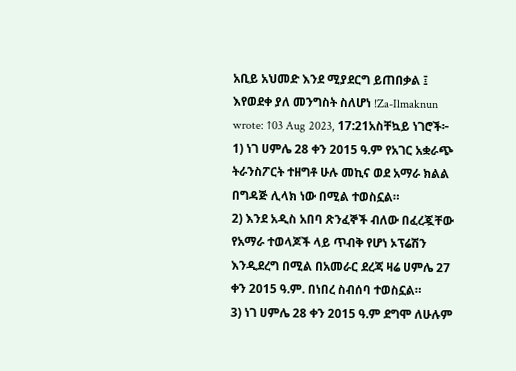አቢይ አህመድ እንደ ሚያደርግ ይጠበቃል ፤ እየወደቀ ያለ መንግስት ስለሆነ !Za-Ilmaknun wrote: ↑03 Aug 2023, 17:21አስቸኳይ ነገሮች፦
1) ነገ ሀምሌ 28 ቀን 2015 ዓ.ም የአገር አቋራጭ ትራንስፖርት ተዘግቶ ሁሉ መኪና ወደ አማራ ክልል በግዳጅ ሊላክ ነው በሚል ተወስኗል።
2) እንደ አዲስ አበባ ጽንፈኞች ብለው በፈረጇቸው የአማራ ተወላጆች ላይ ጥብቅ የሆነ ኦፕሬሽን እንዲደረግ በሚል በአመራር ደረጃ ዛሬ ሀምሌ 27 ቀን 2015 ዓ.ም. በነበረ ስብሰባ ተወስኗል።
3) ነገ ሀምሌ 28 ቀን 2015 ዓ.ም ደግሞ ለሁሉም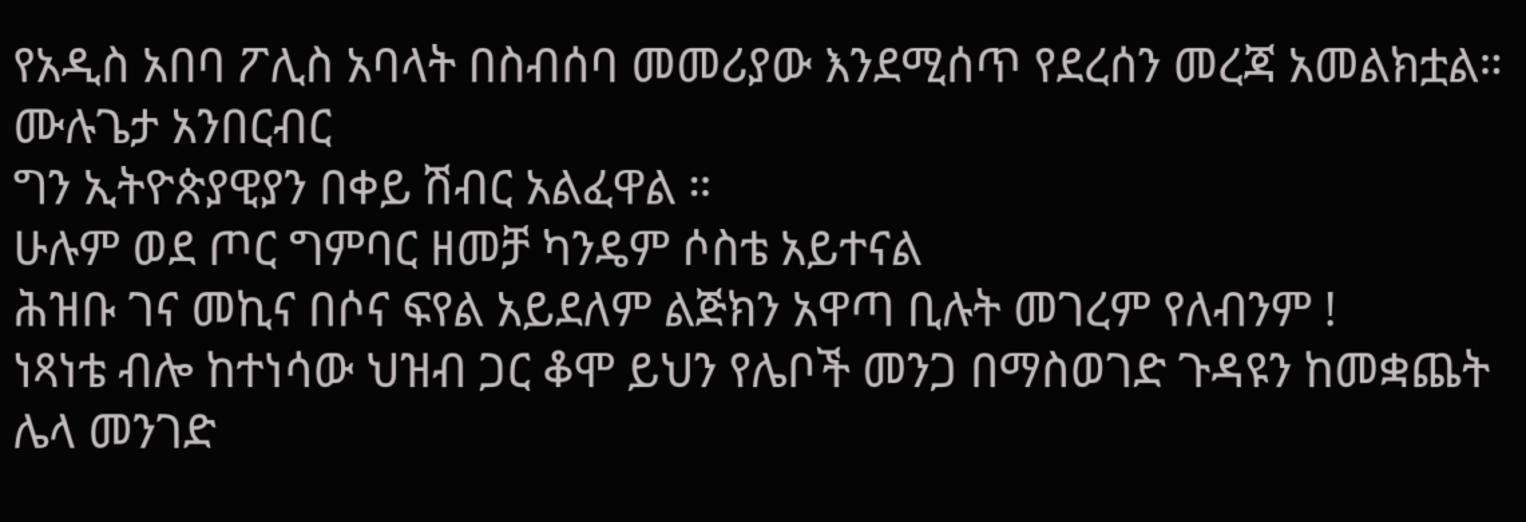የአዲስ አበባ ፖሊስ አባላት በስብሰባ መመሪያው እንደሚሰጥ የደረሰን መረጃ አመልክቷል።
ሙሉጌታ አንበርብር
ግን ኢትዮጵያዊያን በቀይ ሽብር አልፈዋል ።
ሁሉም ወደ ጦር ግምባር ዘመቻ ካንዴም ሶስቴ አይተናል
ሕዝቡ ገና መኪና በሶና ፍየል አይደለም ልጅክን አዋጣ ቢሉት መገረም የለብንም !
ነጻነቴ ብሎ ከተነሳው ህዝብ ጋር ቆሞ ይህን የሌቦች መንጋ በማስወገድ ጉዳዩን ከመቋጨት ሌላ መንገድ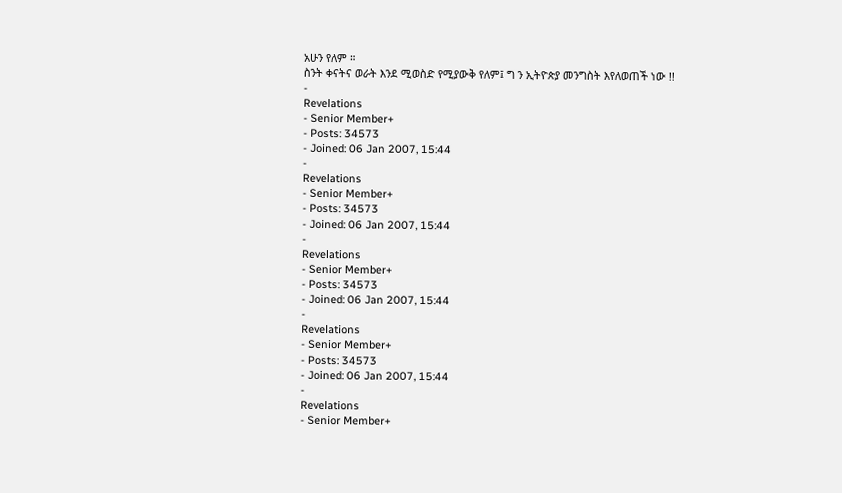አሁን የለም ።
ስንት ቀናትና ወራት እንደ ሚወስድ የሚያውቅ የለም፤ ግ ን ኢትዮጵያ መንግስት እየለወጠች ነው !!
-
Revelations
- Senior Member+
- Posts: 34573
- Joined: 06 Jan 2007, 15:44
-
Revelations
- Senior Member+
- Posts: 34573
- Joined: 06 Jan 2007, 15:44
-
Revelations
- Senior Member+
- Posts: 34573
- Joined: 06 Jan 2007, 15:44
-
Revelations
- Senior Member+
- Posts: 34573
- Joined: 06 Jan 2007, 15:44
-
Revelations
- Senior Member+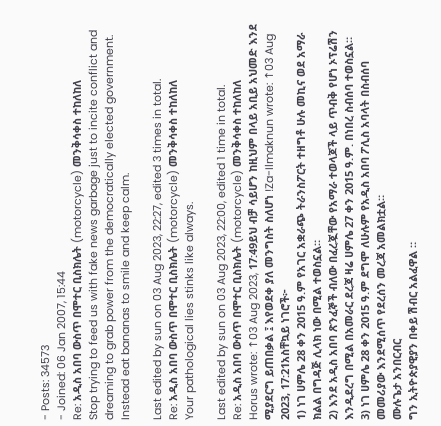- Posts: 34573
- Joined: 06 Jan 2007, 15:44
Re: አዲስ አበባ ውስጥ በሞተር ቢስክሌት (motorcycle) መንቅሳቀስ ተከለከለ
Stop trying to feed us with fake news garbage just to incite conflict and dreaming to grab power from the democratically elected government. Instead eat bananas to smile and keep calm.

Last edited by sun on 03 Aug 2023, 22:27, edited 3 times in total.
Re: አዲስ አበባ ውስጥ በሞተር ቢስክሌት (motorcycle) መንቅሳቀስ ተከለከለ
Your pathological lies stinks like always.

Last edited by sun on 03 Aug 2023, 22:00, edited 1 time in total.
Re: አዲስ አበባ ውስጥ በሞተር ቢስክሌት (motorcycle) መንቅሳቀስ ተከለከለ
Horus wrote: ↑03 Aug 2023, 17:49ይህ ብቻ ሳይሆን ከዚህም በላይ አቢይ አህመድ እንደ ሚያደርግ ይጠበቃል ፤ እየወደቀ ያለ መንግስት ስለሆነ !Za-Ilmaknun wrote: ↑03 Aug 2023, 17:21አስቸኳይ ነገሮች፦
1) ነገ ሀምሌ 28 ቀን 2015 ዓ.ም የአገር አቋራጭ ትራንስፖርት ተዘግቶ ሁሉ መኪና ወደ አማራ ክልል በግዳጅ ሊላክ ነው በሚል ተወስኗል።
2) እንደ አዲስ አበባ ጽንፈኞች ብለው በፈረጇቸው የአማራ ተወላጆች ላይ ጥብቅ የሆነ ኦፕሬሽን እንዲደረግ በሚል በአመራር ደረጃ ዛሬ ሀምሌ 27 ቀን 2015 ዓ.ም. በነበረ ስብሰባ ተወስኗል።
3) ነገ ሀምሌ 28 ቀን 2015 ዓ.ም ደግሞ ለሁሉም የአዲስ አበባ ፖሊስ አባላት በስብሰባ መመሪያው እንደሚሰጥ የደረሰን መረጃ አመልክቷል።
ሙሉጌታ አንበርብር
ግን ኢትዮጵያዊያን በቀይ ሽብር አልፈዋል ።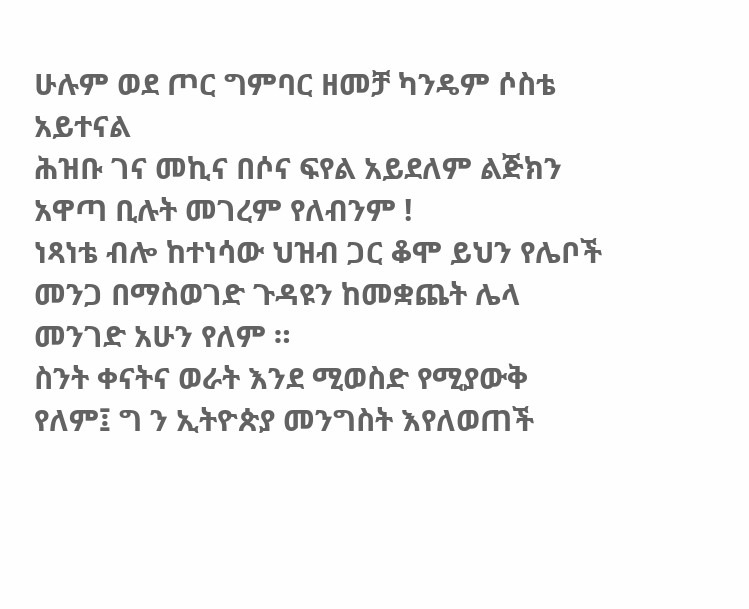ሁሉም ወደ ጦር ግምባር ዘመቻ ካንዴም ሶስቴ አይተናል
ሕዝቡ ገና መኪና በሶና ፍየል አይደለም ልጅክን አዋጣ ቢሉት መገረም የለብንም !
ነጻነቴ ብሎ ከተነሳው ህዝብ ጋር ቆሞ ይህን የሌቦች መንጋ በማስወገድ ጉዳዩን ከመቋጨት ሌላ መንገድ አሁን የለም ።
ስንት ቀናትና ወራት እንደ ሚወስድ የሚያውቅ የለም፤ ግ ን ኢትዮጵያ መንግስት እየለወጠች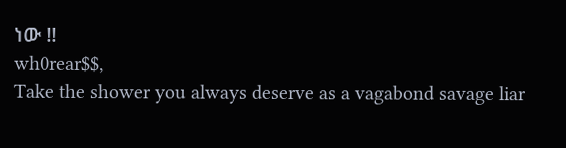ነው !!
wh0rear$$,
Take the shower you always deserve as a vagabond savage liar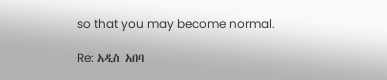so that you may become normal.

Re: አዲስ አበባ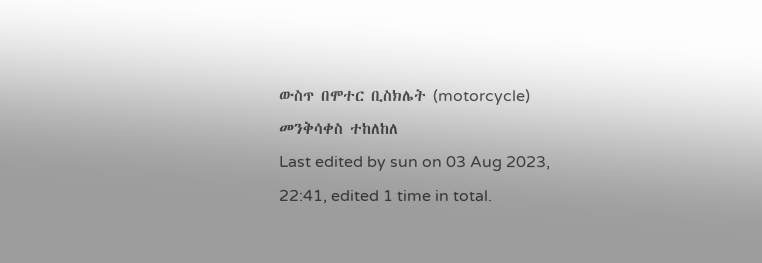ውስጥ በሞተር ቢስክሌት (motorcycle) መንቅሳቀስ ተከለከለ
Last edited by sun on 03 Aug 2023, 22:41, edited 1 time in total.